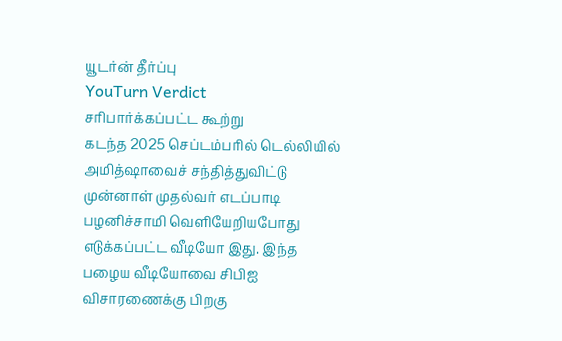யூடர்ன் தீர்ப்பு
YouTurn Verdict
சரிபார்க்கப்பட்ட கூற்று
கடந்த 2025 செப்டம்பரில் டெல்லியில் அமித்ஷாவைச் சந்தித்துவிட்டு முன்னாள் முதல்வர் எடப்பாடி பழனிச்சாமி வெளியேறியபோது எடுக்கப்பட்ட வீடியோ இது. இந்த பழைய வீடியோவை சிபிஐ விசாரணைக்கு பிறகு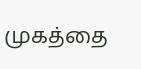முகத்தை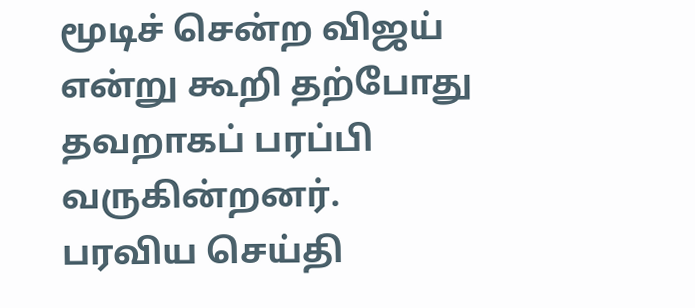மூடிச் சென்ற விஜய் என்று கூறி தற்போது தவறாகப் பரப்பி வருகின்றனர்.
பரவிய செய்தி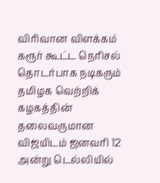விரிவான விளக்கம்
கரூர் கூட்ட நெரிசல் தொடர்பாக நடிகரும் தமிழக வெற்றிக் கழகத்தின் தலைவருமான விஜயிடம் ஜனவரி 12 அன்று டெல்லியில்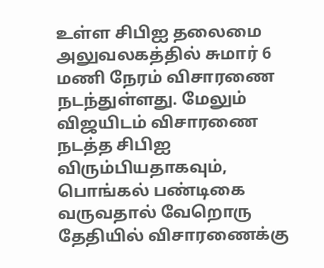உள்ள சிபிஐ தலைமை அலுவலகத்தில் சுமார் 6 மணி நேரம் விசாரணை நடந்துள்ளது. மேலும் விஜயிடம் விசாரணை நடத்த சிபிஐ விரும்பியதாகவும், பொங்கல் பண்டிகை வருவதால் வேறொரு தேதியில் விசாரணைக்கு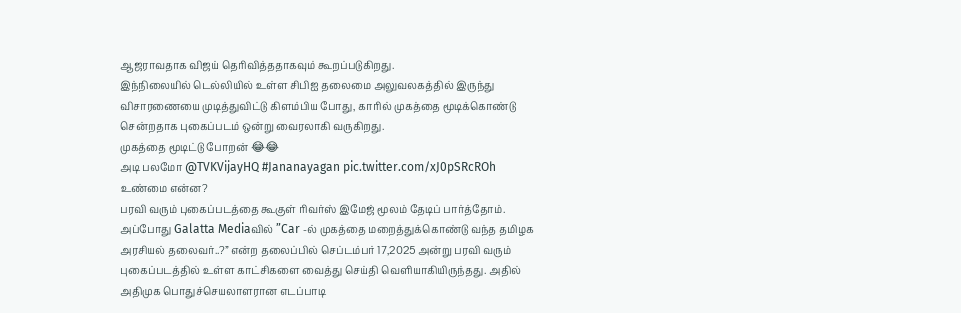ஆஜராவதாக விஜய் தெரிவித்ததாகவும் கூறப்படுகிறது.
இந்நிலையில் டெல்லியில் உள்ள சிபிஐ தலைமை அலுவலகத்தில் இருந்து விசாரணையை முடித்துவிட்டு கிளம்பிய போது, காரில் முகத்தை மூடிக்கொண்டு சென்றதாக புகைப்படம் ஒன்று வைரலாகி வருகிறது.
முகத்தை மூடிட்டு போறன் 😂😂
அடி பலமோ @TVKVijayHQ #Jananayagan pic.twitter.com/xJ0pSRcROh
உண்மை என்ன?
பரவி வரும் புகைப்படத்தை கூகுள் ரிவர்ஸ் இமேஜ் மூலம் தேடிப் பார்த்தோம். அப்போது Galatta Mediaவில் ”Car -ல் முகத்தை மறைத்துக்கொண்டு வந்த தமிழக அரசியல் தலைவர்..?” என்ற தலைப்பில் செப்டம்பர் 17,2025 அன்று பரவி வரும் புகைப்படத்தில் உள்ள காட்சிகளை வைத்து செய்தி வெளியாகியிருந்தது. அதில் அதிமுக பொதுச்செயலாளரான எடப்பாடி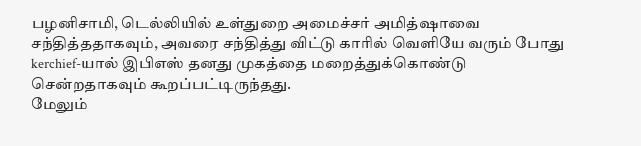பழனிசாமி, டெல்லியில் உள்துறை அமைச்சர் அமித்ஷாவை சந்தித்ததாகவும், அவரை சந்தித்து விட்டு காரில் வெளியே வரும் போது kerchief-யால் இபிஎஸ் தனது முகத்தை மறைத்துக்கொண்டு சென்றதாகவும் கூறப்பட்டிருந்தது.
மேலும்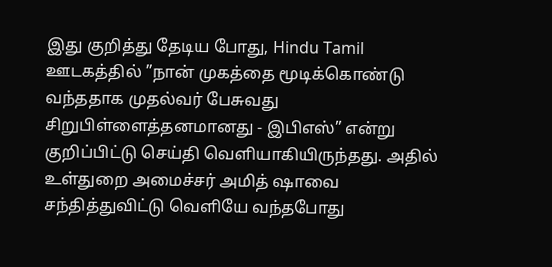இது குறித்து தேடிய போது, Hindu Tamil ஊடகத்தில் ”நான் முகத்தை மூடிக்கொண்டு வந்ததாக முதல்வர் பேசுவது சிறுபிள்ளைத்தனமானது - இபிஎஸ்” என்று குறிப்பிட்டு செய்தி வெளியாகியிருந்தது. அதில் உள்துறை அமைச்சர் அமித் ஷாவை சந்தித்துவிட்டு வெளியே வந்தபோது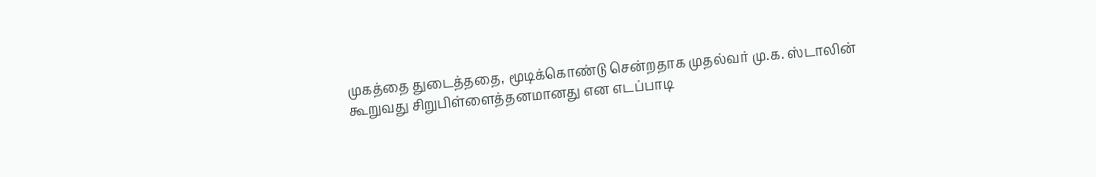முகத்தை துடைத்ததை, மூடிக்கொண்டு சென்றதாக முதல்வர் மு.க. ஸ்டாலின் கூறுவது சிறுபிள்ளைத்தனமானது என எடப்பாடி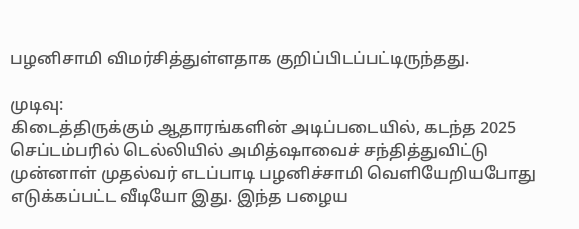பழனிசாமி விமர்சித்துள்ளதாக குறிப்பிடப்பட்டிருந்தது.

முடிவு:
கிடைத்திருக்கும் ஆதாரங்களின் அடிப்படையில், கடந்த 2025 செப்டம்பரில் டெல்லியில் அமித்ஷாவைச் சந்தித்துவிட்டு முன்னாள் முதல்வர் எடப்பாடி பழனிச்சாமி வெளியேறியபோது எடுக்கப்பட்ட வீடியோ இது. இந்த பழைய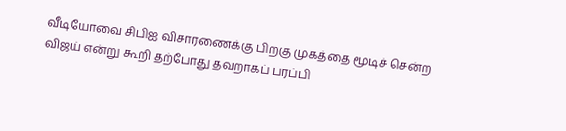வீடியோவை சிபிஐ விசாரணைக்கு பிறகு முகத்தை மூடிச் சென்ற விஜய் என்று கூறி தற்போது தவறாகப் பரப்பி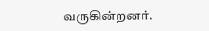வருகின்றனர்.